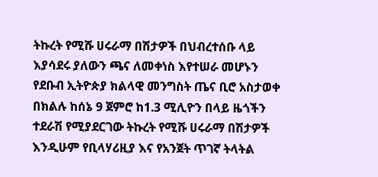ትኩረት የሚሹ ሀሩራማ በሽታዎች በህብረተሰቡ ላይ እያሳደሩ ያለውን ጫና ለመቀነስ እየተሠራ መሆኑን የደቡብ ኢትዮጵያ ክልላዊ መንግስት ጤና ቢሮ አስታወቀ
በክልሉ ከሰኔ 9 ጀምሮ ከ1.3 ሚሊዮን በላይ ዜጎችን ተደራሽ የሚያደርገው ትኩረት የሚሹ ሀሩራማ በሽታዎች እንዲሁም የቢላሃሪዚያ እና የአንጀት ጥገኛ ትላትል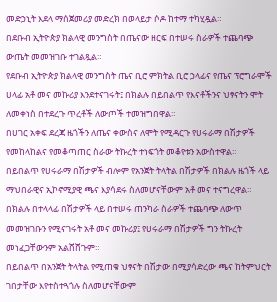መድኃኒት እደላ ማሰጀመሪያ መድረክ በወላይታ ሶዶ ከተማ ተካሂዷል።
በደቡብ ኢትዮጵያ ክልላዊ መንግስት በጤናው ዘርፍ በተሠሩ ስራዎች ተጨባጭ ውጤት መመዝገቡ ተገልጿል።
የደቡብ ኢትዮጵያ ክልላዊ መንግስት ጤና ቢሮ ምክትል ቢሮ ኃላፊና የጤና ፕሮግራሞች ሀላፊ አቶ መና መኩሪያ እንደተናገሩት፤ በክልሉ በይበልጥ የእናቶችንና ህፃናትን ሞት ለመቀነስ በተደረጉ ጥረቶች ለውጦች ተመዝግበዋል።
በሀገር አቀፍ ደረጃ ዜጎችን ለጤና ቀውስና ለሞት የሚዳርጉ የሀሩራማ በሽታዎች የመከላከልና የመቆጣጠር ስራው ትኩረት ተነፍጎት መቆየቱን አውስተዋል።
በይበልጥ የሀሩራማ በሽታዎች ብሎም የአንጀት ትላትል በሽታዎች በክልሉ ዜጎች ላይ ማህበራዊና ኢኮኖሚያዊ ጫና እያሳደሩ ስለመሆናቸውም አቶ መና ተናግረዋል።
በክልሉ በተላላፊ በሽታዎች ላይ በተሠሩ ጠንካራ ስራዎች ተጨባጭ ለውጥ መመዝገቡን የሚናገሩት አቶ መና መኩሪያ፤ የሀሩራማ በሽታዎች ግን ትኩረት መነፈጋቸውንም አልሸሸጉም።
በይበልጥ በአንጀት ትላትል የሚጠቁ ህፃናት በሽታው በሚያሳድረው ጫና ከትምህርት ገበታቸው እየተስተጓጎሉ ስለመሆናቸውም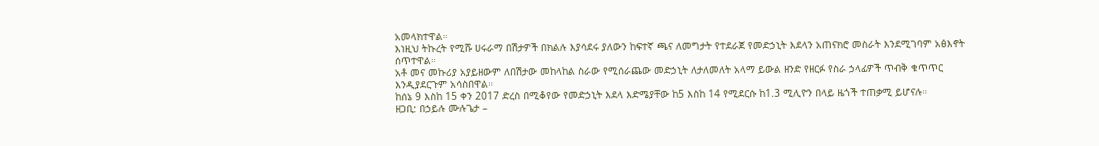አመላክተዋል።
እነዚህ ትኩረት የሚሹ ሀሩራማ በሽታዎች በክልሉ እያሳደሩ ያለውን ከፍተኛ ጫና ለመግታት የተደራጀ የመድኃኒት እደላን አጠናክሮ መስራት እንደሚገባም አፅእኖት ሰጥተዋል።
አቶ መና መኩሪያ አያይዘውም ለበሽታው መከላከል ስራው የሚሰራጨው መድኃኒት ለታለመለት አላማ ይውል ዘንድ የዘርፉ የስራ ኃላፊዎች ጥብቅ ቁጥጥር እንዲያደርጉም አሳስበዋል።
ከሰኔ 9 እስከ 15 ቀን 2017 ድረስ በሚቆየው የመድኃኒት እደላ እድሜያቸው ከ5 እስከ 14 የሚደርሱ ከ1.3 ሚሊዮን በላይ ዜጎች ተጠቃሚ ይሆናሉ።
ዘጋቢ: በኃይሉ ሙሉጌታ –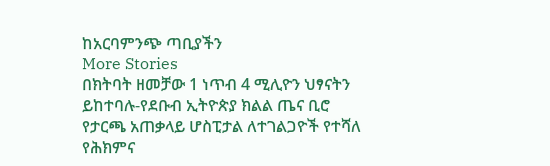ከአርባምንጭ ጣቢያችን
More Stories
በክትባት ዘመቻው 1 ነጥብ 4 ሚሊዮን ህፃናትን ይከተባሉ-የደቡብ ኢትዮጵያ ክልል ጤና ቢሮ
የታርጫ አጠቃላይ ሆስፒታል ለተገልጋዮች የተሻለ የሕክምና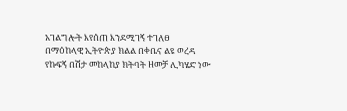አገልግሎት እየሰጠ እንደሚገኝ ተገለፀ
በማዕከላዊ ኢትዮጵያ ክልል በቀቤና ልዩ ወረዳ የኩፍኝ በሽታ መከላከያ ክትባት ዘመቻ ሊካሄድ ነው